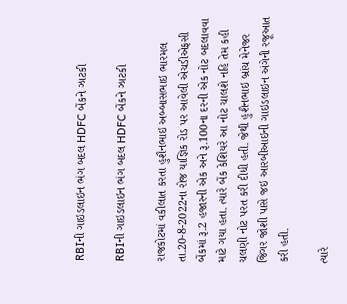RBIની ગાઇડલાઇન ભંગ બદલ HDFC બેંકને ઝાટકી

RBIની ગાઇડલાઇન ભંગ બદલ HDFC બેંકને ઝાટકી

રાજકોટમાં વકીલાત કરતા હુશૈનભાઇ અબ્બાસભાઇ ભારમલ તા.20-8-2022ના રોજ યાજ્ઞિક રોડ પર આવેલી એચડીએફસી બેંકમાં રૂ.2 હજારની એક અને રૂ.100ના દરની એક નોટ બદલાવવા માટે ગયા હતા. ત્યારે બેંક કેશિયરે આ નોટ ચાલશે નહિ તેમ કહી ચલણી નોટ પરત કરી દીધી હતી. જેથી હુશૈનભાઇ બ્રાંચ મેનેજર જિગર જોશી પાસે જઇ આરબીઆઇની ગાઇડલાઇન અંગેની રજૂઆત કરી હતી.

ત્યારે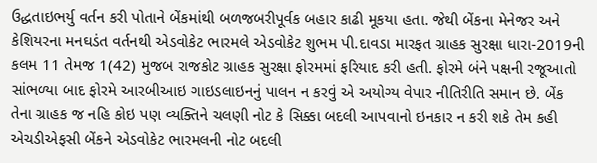ઉદ્ધતાઇભર્યુ વર્તન કરી પોતાને બેંકમાંથી બળજબરીપૂર્વક બહાર કાઢી મૂકયા હતા. જેથી બેંકના મેનેજર અને કેશિયરના મનઘડંત વર્તનથી એડવોકેટ ભારમલે એડવોકેટ શુભમ પી.દાવડા મારફત ગ્રાહક સુરક્ષા ધારા-2019ની કલમ 11 તેમજ 1(42) મુજબ રાજકોટ ગ્રાહક સુરક્ષા ફોરમમાં ફરિયાદ કરી હતી. ફોરમે બંને પક્ષની રજૂઆતો સાંભળ્યા બાદ ફોરમે આરબીઆઇ ગાઇડલાઇનનું પાલન ન કરવું એ અયોગ્ય વેપાર નીતિરીતિ સમાન છે. બેંક તેના ગ્રાહક જ નહિ કોઇ પણ વ્યક્તિને ચલણી નોટ કે સિક્કા બદલી આપવાનો ઇનકાર ન કરી શકે તેમ કહી એચડીએફસી બેંકને એડવોકેટ ભારમલની નોટ બદલી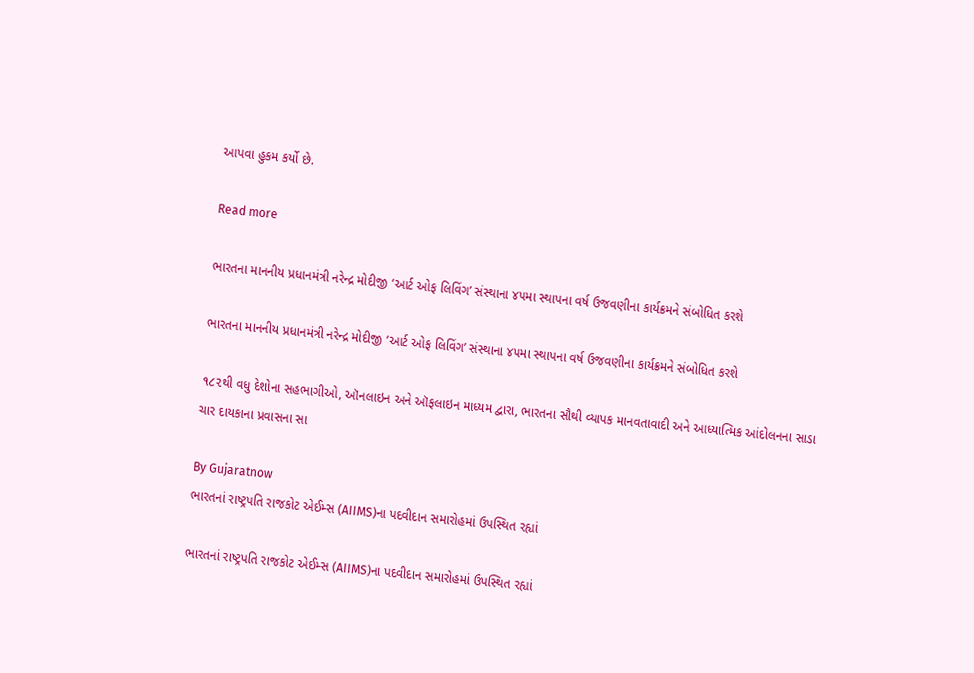આપવા હુકમ કર્યો છે.

Read more

ભારતના માનનીય પ્રધાનમંત્રી નરેન્દ્ર મોદીજી ‘આર્ટ ઓફ લિવિંગ’ સંસ્થાના ૪૫મા સ્થાપના વર્ષ ઉજવણીના કાર્યક્રમને સંબોધિત કરશે

ભારતના માનનીય પ્રધાનમંત્રી નરેન્દ્ર મોદીજી ‘આર્ટ ઓફ લિવિંગ’ સંસ્થાના ૪૫મા સ્થાપના વર્ષ ઉજવણીના કાર્યક્રમને સંબોધિત કરશે

૧૮૨થી વધુ દેશોના સહભાગીઓ, ઑનલાઇન અને ઑફલાઇન માધ્યમ દ્વારા, ભારતના સૌથી વ્યાપક માનવતાવાદી અને આધ્યાત્મિક આંદોલનના સાડા ચાર દાયકાના પ્રવાસના સા

By Gujaratnow
ભારતનાં રાષ્ટ્રપતિ રાજકોટ એઈમ્સ (AIIMS)ના પદવીદાન સમારોહમાં ઉપસ્થિત રહ્યાં

ભારતનાં રાષ્ટ્રપતિ રાજકોટ એઈમ્સ (AIIMS)ના પદવીદાન સમારોહમાં ઉપસ્થિત રહ્યાં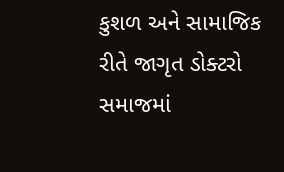કુશળ અને સામાજિક રીતે જાગૃત ડોક્ટરો સમાજમાં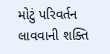મોટું પરિવર્તન લાવવાની શક્તિ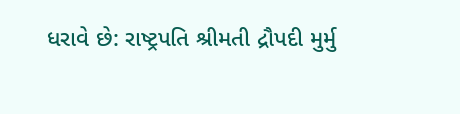ધરાવે છે: રાષ્ટ્રપતિ શ્રીમતી દ્રૌપદી મુર્મુ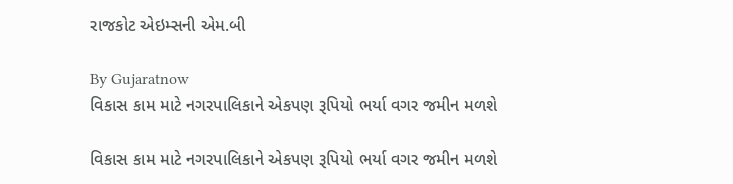રાજકોટ એઇમ્સની એમ.બી

By Gujaratnow
વિકાસ કામ માટે નગરપાલિકાને એકપણ રૂપિયો ભર્યા વગર જમીન મળશે

વિકાસ કામ માટે નગરપાલિકાને એકપણ રૂપિયો ભર્યા વગર જમીન મળશે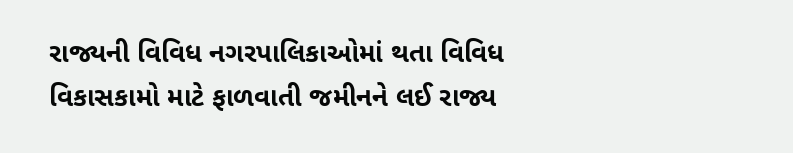રાજ્યની વિવિધ નગરપાલિકાઓમાં થતા વિવિધ વિકાસકામો માટે ફાળવાતી જમીનને લઈ રાજ્ય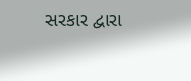સરકાર દ્વારા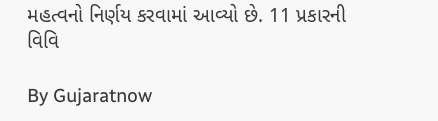મહત્વનો નિર્ણય કરવામાં આવ્યો છે. 11 પ્રકારની વિવિ

By Gujaratnow